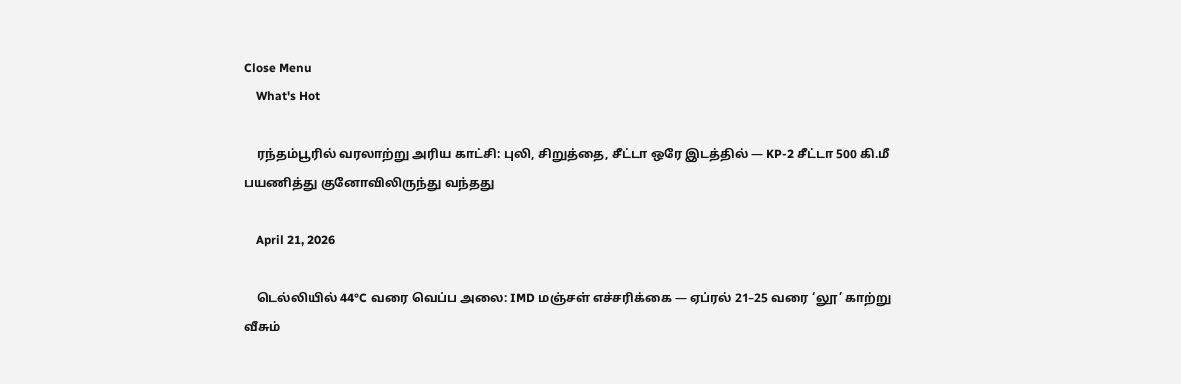Close Menu
    What's Hot

    ரந்தம்பூரில் வரலாற்று அரிய காட்சி: புலி, சிறுத்தை, சீட்டா ஒரே இடத்தில் — KP-2 சீட்டா 500 கி.மீ பயணித்து குனோவிலிருந்து வந்தது

    April 21, 2026

    டெல்லியில் 44°C வரை வெப்ப அலை: IMD மஞ்சள் எச்சரிக்கை — ஏப்ரல் 21–25 வரை ‘லூ’ காற்று வீசும்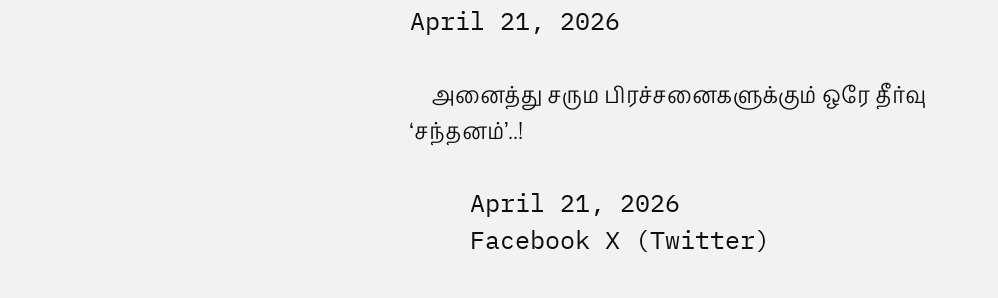April 21, 2026

    அனைத்து சரும பிரச்சனைகளுக்கும் ஒரே தீர்வு ‘சந்தனம்’..!

    April 21, 2026
    Facebook X (Twitter)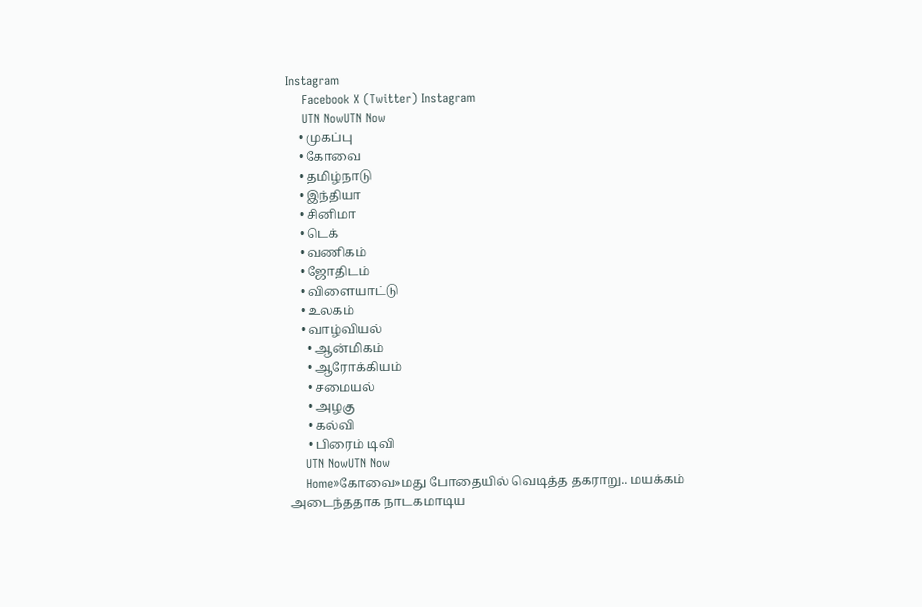Instagram
    Facebook X (Twitter) Instagram
    UTN NowUTN Now
    • முகப்பு
    • கோவை
    • தமிழ்நாடு
    • இந்தியா
    • சினிமா
    • டெக்
    • வணிகம்
    • ஜோதிடம்
    • விளையாட்டு
    • உலகம்
    • வாழ்வியல்
      • ஆன்மிகம்
      • ஆரோக்கியம்
      • சமையல்
      • அழகு
      • கல்வி
      • பிரைம் டிவி
    UTN NowUTN Now
    Home»கோவை»மது போதையில் வெடித்த தகராறு.. மயக்கம் அடைந்ததாக நாடகமாடிய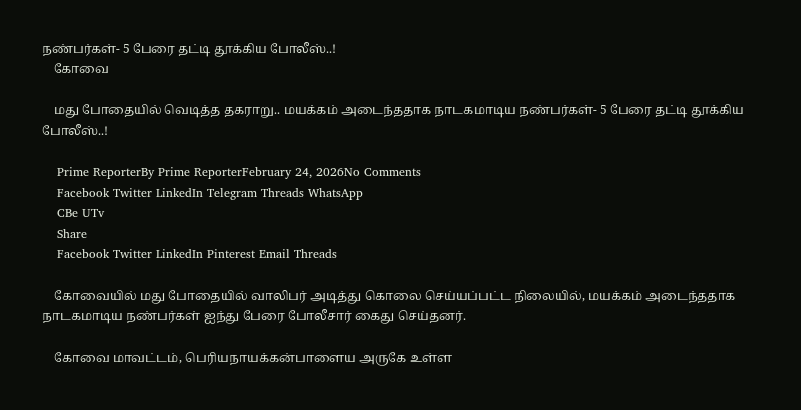நண்பர்கள்- 5 பேரை தட்டி தூக்கிய போலீஸ்..!
    கோவை

    மது போதையில் வெடித்த தகராறு.. மயக்கம் அடைந்ததாக நாடகமாடிய நண்பர்கள்- 5 பேரை தட்டி தூக்கிய போலீஸ்..!

    Prime ReporterBy Prime ReporterFebruary 24, 2026No Comments
    Facebook Twitter LinkedIn Telegram Threads WhatsApp
    CBe UTv
    Share
    Facebook Twitter LinkedIn Pinterest Email Threads

    கோவையில் மது போதையில் வாலிபர் அடித்து கொலை செய்யப்பட்ட நிலையில், மயக்கம் அடைந்ததாக நாடகமாடிய நண்பர்கள் ஐந்து பேரை போலீசார் கைது செய்தனர்.

    கோவை மாவட்டம், பெரியநாயக்கன்பாளைய அருகே உள்ள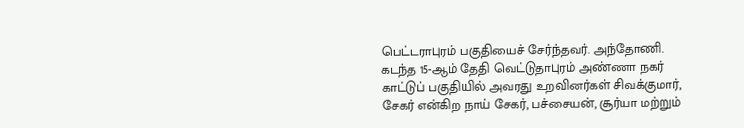பெட்டராபுரம் பகுதியைச் சேர்ந்தவர். அந்தோணி. கடந்த 15-ஆம் தேதி வெட்டுதாபுரம் அண்ணா நகர் காட்டுப் பகுதியில் அவரது உறவினர்கள் சிவக்குமார், சேகர் என்கிற நாய் சேகர், பச்சையன், சூர்யா மற்றும்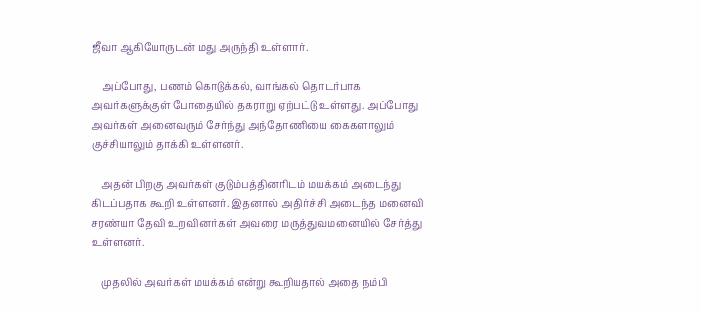ஜீவா ஆகியோருடன் மது அருந்தி உள்ளார்.

    அப்போது, பணம் கொடுக்கல், வாங்கல் தொடர்பாக அவர்களுக்குள் போதையில் தகராறு ஏற்பட்டு உள்ளது. அப்போது அவர்கள் அனைவரும் சேர்ந்து அந்தோணியை கைகளாலும் குச்சியாலும் தாக்கி உள்ளனர்.

    அதன் பிறகு அவர்கள் குடும்பத்தினரிடம் மயக்கம் அடைந்து கிடப்பதாக கூறி உள்ளனர். இதனால் அதிர்ச்சி அடைந்த மனைவி சரண்யா தேவி உறவினர்கள் அவரை மருத்துவமனையில் சேர்த்து உள்ளனர்.

    முதலில் அவர்கள் மயக்கம் என்று கூறியதால் அதை நம்பி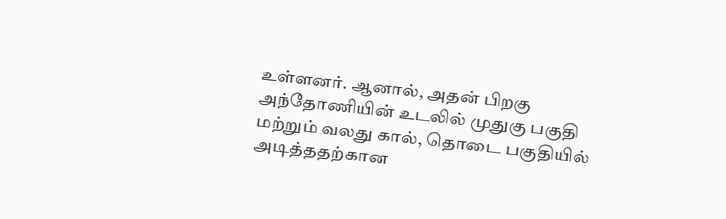உள்ளனர். ஆனால், அதன் பிறகு அந்தோணியின் உடலில் முதுகு பகுதி மற்றும் வலது கால், தொடை பகுதியில் அடித்ததற்கான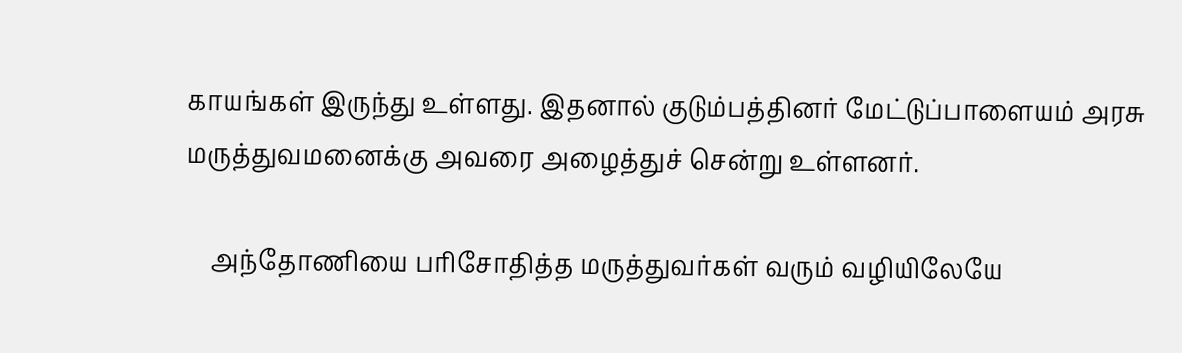காயங்கள் இருந்து உள்ளது. இதனால் குடும்பத்தினர் மேட்டுப்பாளையம் அரசு மருத்துவமனைக்கு அவரை அழைத்துச் சென்று உள்ளனர்.

    அந்தோணியை பரிசோதித்த மருத்துவர்கள் வரும் வழியிலேயே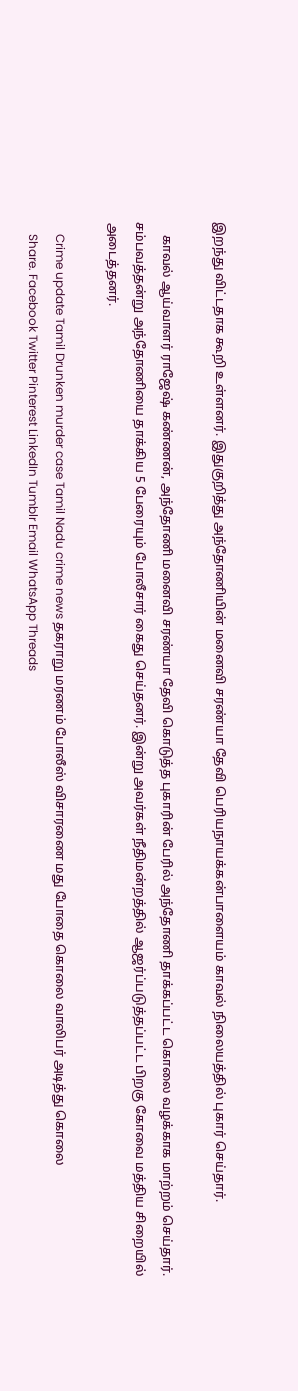இறந்து விட்டதாக கூறி உள்ளனர். இதுகுறித்து அந்தோணியின் மனைவி சரண்யா தேவி பெரியநாயக்கன்பாளையம் காவல் நிலையத்தில் புகார் செய்தார்.

    காவல் ஆய்வாளர் ராஜேஷ் கண்ணன், அந்தோணி மனைவி சரண்யா தேவி கொடுத்த புகாரின் பேரில் அந்தோணி தாக்கப்பட்ட கொலை வழக்காக மாற்றம் செய்தார்.  சம்பவத்தன்று அந்தோணியை தாக்கிய 5 பேரையும் போலீசார் கைது செய்தனர். இன்று அவர்கள் நீதிமன்றத்தில் ஆஜர்ப்படுத்தப்பட்ட பிறகு கோவை மத்திய சிறையில் அடைத்தனர்.

    Crime update Tamil Drunken murder case Tamil Nadu crime news தகராறு மரணம் போலீஸ் விசாரணை மது போதை கொலை வாலிபர் அடித்து கொலை
    Share. Facebook Twitter Pinterest LinkedIn Tumblr Email WhatsApp Threads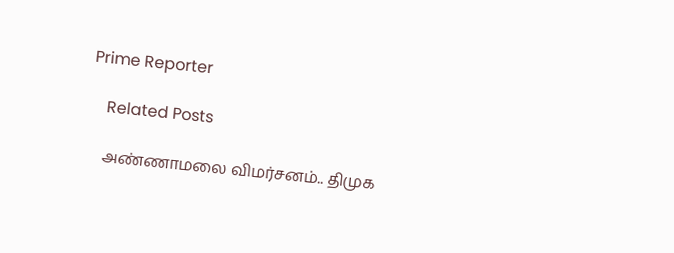Prime Reporter

    Related Posts

    அண்ணாமலை விமர்சனம்.. திமுக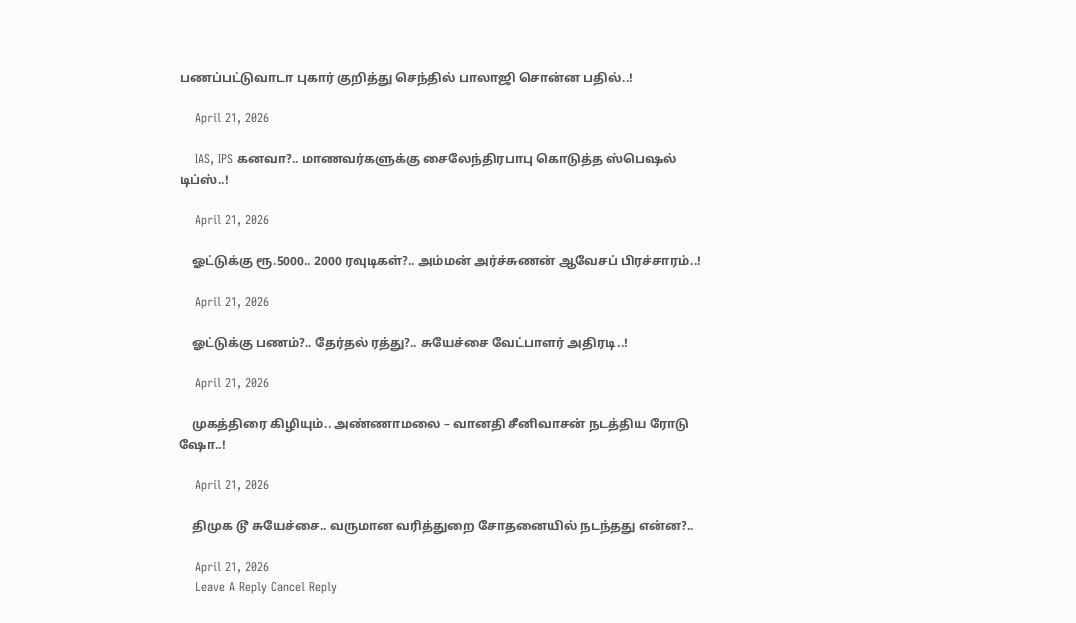பணப்பட்டுவாடா புகார் குறித்து செந்தில் பாலாஜி சொன்ன பதில்..!

    April 21, 2026

    IAS, IPS கனவா?.. மாணவர்களுக்கு சைலேந்திரபாபு கொடுத்த ஸ்பெஷல் டிப்ஸ்..!

    April 21, 2026

    ஓட்டுக்கு ரூ.5000.. 2000 ரவுடிகள்?.. அம்மன் அர்ச்சுணன் ஆவேசப் பிரச்சாரம்..!

    April 21, 2026

    ஓட்டுக்கு பணம்?.. தேர்தல் ரத்து?.. சுயேச்சை வேட்பாளர் அதிரடி..!

    April 21, 2026

    முகத்திரை கிழியும்.. அண்ணாமலை – வானதி சீனிவாசன் நடத்திய ரோடு ஷோ..!

    April 21, 2026

    திமுக டூ சுயேச்சை.. வருமான வரித்துறை சோதனையில் நடந்தது என்ன?..

    April 21, 2026
    Leave A Reply Cancel Reply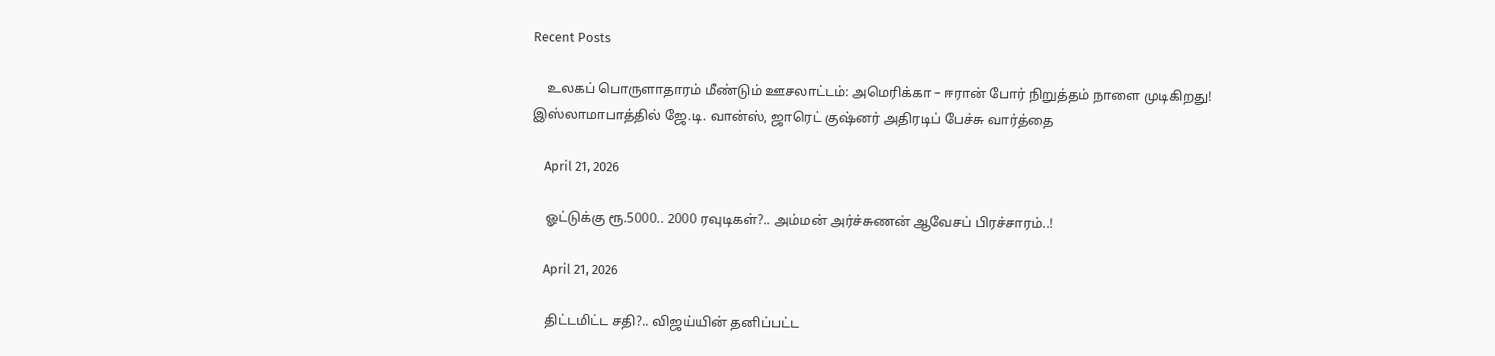Recent Posts

    உலகப் பொருளாதாரம் மீண்டும் ஊசலாட்டம்: அமெரிக்கா – ஈரான் போர் நிறுத்தம் நாளை முடிகிறது! இஸ்லாமாபாத்தில் ஜே.டி. வான்ஸ், ஜாரெட் குஷ்னர் அதிரடிப் பேச்சு வார்த்தை

    April 21, 2026

    ஓட்டுக்கு ரூ.5000.. 2000 ரவுடிகள்?.. அம்மன் அர்ச்சுணன் ஆவேசப் பிரச்சாரம்..!

    April 21, 2026

    திட்டமிட்ட சதி?.. விஜய்யின் தனிப்பட்ட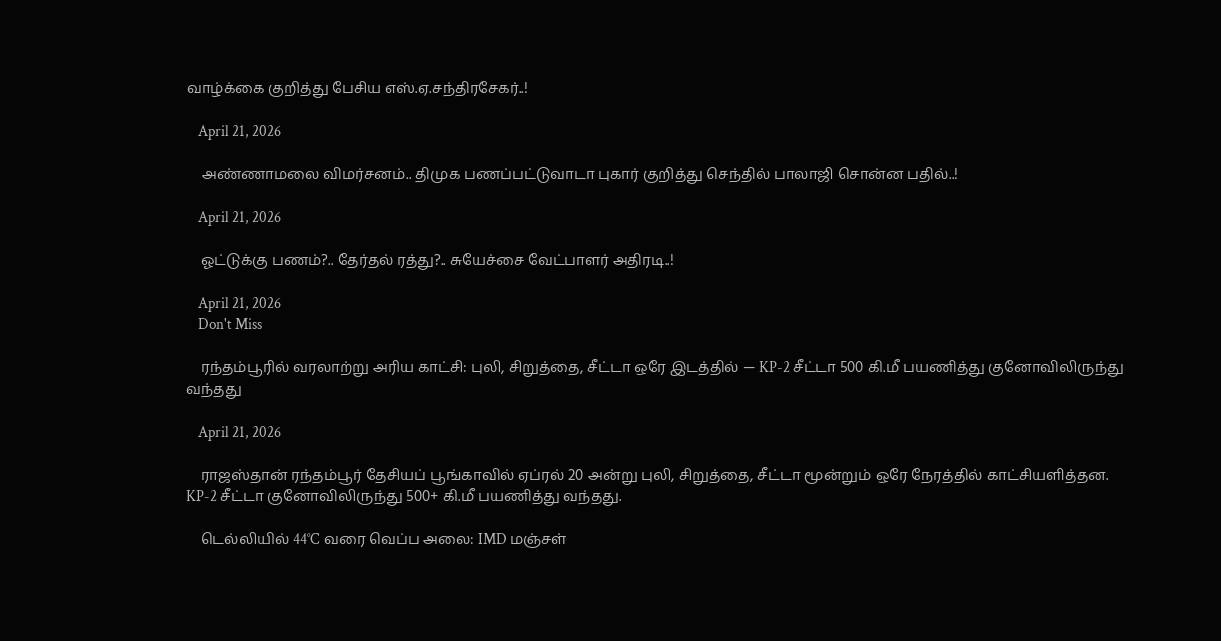வாழ்க்கை குறித்து பேசிய எஸ்.ஏ.சந்திரசேகர்..!

    April 21, 2026

    அண்ணாமலை விமர்சனம்.. திமுக பணப்பட்டுவாடா புகார் குறித்து செந்தில் பாலாஜி சொன்ன பதில்..!

    April 21, 2026

    ஓட்டுக்கு பணம்?.. தேர்தல் ரத்து?.. சுயேச்சை வேட்பாளர் அதிரடி..!

    April 21, 2026
    Don't Miss

    ரந்தம்பூரில் வரலாற்று அரிய காட்சி: புலி, சிறுத்தை, சீட்டா ஒரே இடத்தில் — KP-2 சீட்டா 500 கி.மீ பயணித்து குனோவிலிருந்து வந்தது

    April 21, 2026

    ராஜஸ்தான் ரந்தம்பூர் தேசியப் பூங்காவில் ஏப்ரல் 20 அன்று புலி, சிறுத்தை, சீட்டா மூன்றும் ஒரே நேரத்தில் காட்சியளித்தன. KP-2 சீட்டா குனோவிலிருந்து 500+ கி.மீ பயணித்து வந்தது.

    டெல்லியில் 44°C வரை வெப்ப அலை: IMD மஞ்சள்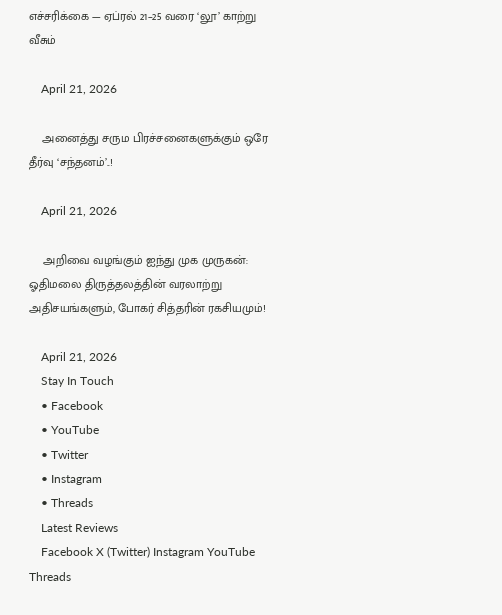எச்சரிக்கை — ஏப்ரல் 21–25 வரை ‘லூ’ காற்று வீசும்

    April 21, 2026

    அனைத்து சரும பிரச்சனைகளுக்கும் ஒரே தீர்வு ‘சந்தனம்’..!

    April 21, 2026

    அறிவை வழங்கும் ஐந்து முக முருகன்: ஓதிமலை திருத்தலத்தின் வரலாற்று அதிசயங்களும், போகர் சித்தரின் ரகசியமும்!

    April 21, 2026
    Stay In Touch
    • Facebook
    • YouTube
    • Twitter
    • Instagram
    • Threads
    Latest Reviews
    Facebook X (Twitter) Instagram YouTube Threads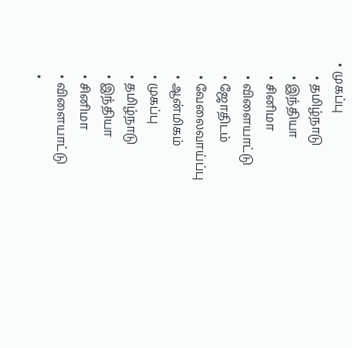• முகப்பு
    • தமிழ்நாடு
    • இந்தியா
    • சினிமா
    • விளையாட்டு
    • ஜோதிடம்
    • வேலைவாய்ப்பு
    • ஆன்மிகம்
    • முகப்பு
    • தமிழ்நாடு
    • இந்தியா
    • சினிமா
    • விளையாட்டு
    •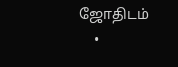ஜோதிடம்
    •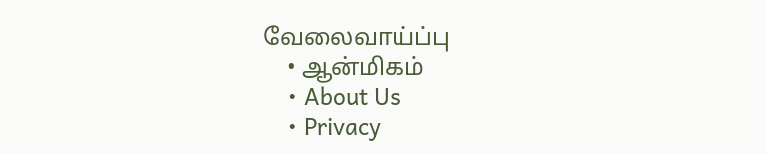வேலைவாய்ப்பு
    • ஆன்மிகம்
    • About Us
    • Privacy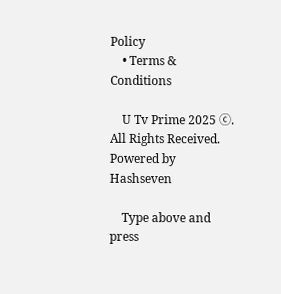Policy
    • Terms & Conditions

    U Tv Prime 2025 ⓒ. All Rights Received.  Powered by Hashseven

    Type above and press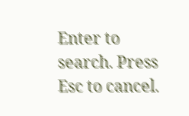Enter to search. Press Esc to cancel.